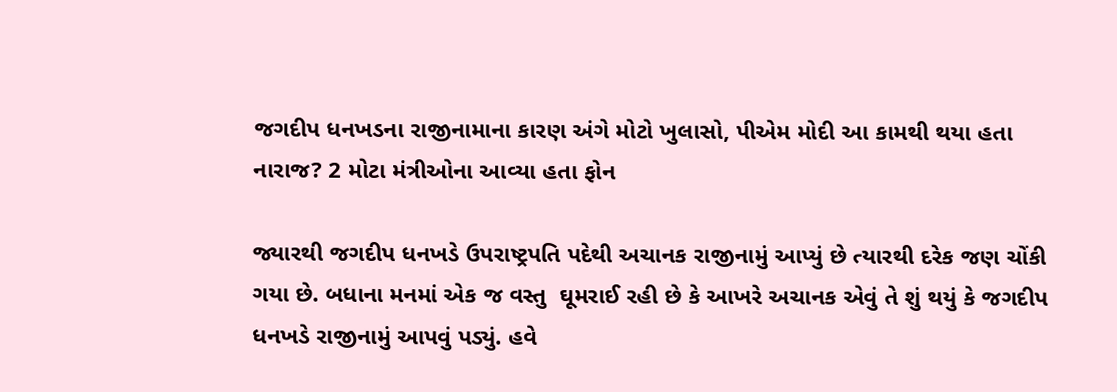જગદીપ ધનખડના રાજીનામાના કારણ અંગે મોટો ખુલાસો, પીએમ મોદી આ કામથી થયા હતા નારાજ? 2 મોટા મંત્રીઓના આવ્યા હતા ફોન

જ્યારથી જગદીપ ધનખડે ઉપરાષ્ટ્રપતિ પદેથી અચાનક રાજીનામું આપ્યું છે ત્યારથી દરેક જણ ચોંકી ગયા છે. બધાના મનમાં એક જ વસ્તુ  ઘૂમરાઈ રહી છે કે આખરે અચાનક એવું તે શું થયું કે જગદીપ ધનખડે રાજીનામું આપવું પડ્યું. હવે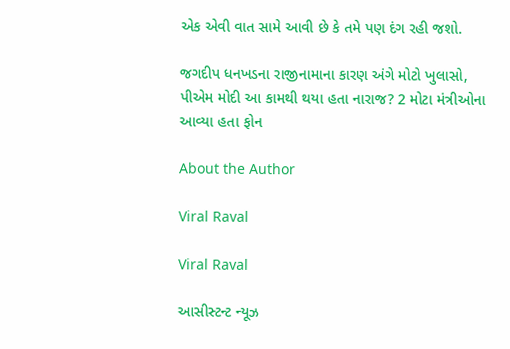એક એવી વાત સામે આવી છે કે તમે પણ દંગ રહી જશો.

જગદીપ ધનખડના રાજીનામાના કારણ અંગે મોટો ખુલાસો, પીએમ મોદી આ કામથી થયા હતા નારાજ? 2 મોટા મંત્રીઓના આવ્યા હતા ફોન

About the Author

Viral Raval

Viral Raval

આસીસ્ટન્ટ ન્યૂઝ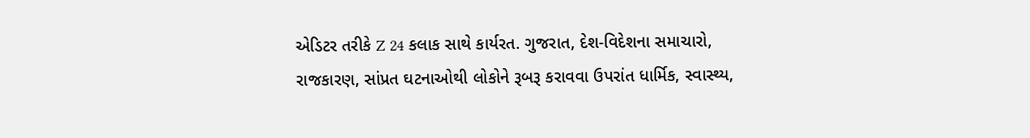એડિટર તરીકે Z 24 કલાક સાથે કાર્યરત. ગુજરાત, દેશ-વિદેશના સમાચારો, રાજકારણ, સાંપ્રત ઘટનાઓથી લોકોને રૂબરૂ કરાવવા ઉપરાંત ધાર્મિક, સ્વાસ્થ્ય,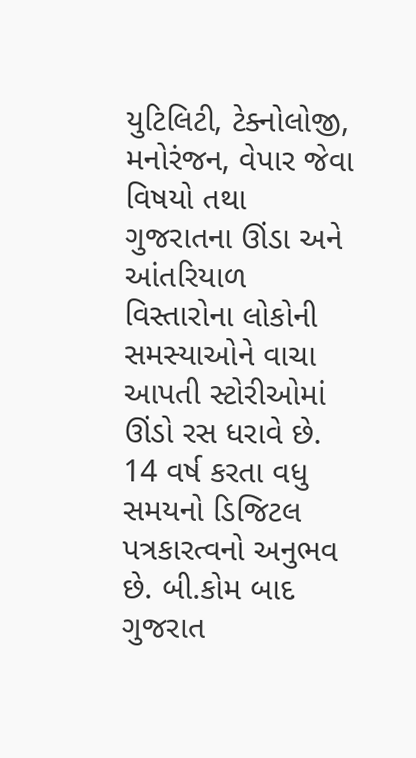યુટિલિટી, ટેક્નોલોજી, મનોરંજન, વેપાર જેવા વિષયો તથા ગુજરાતના ઊંડા અને આંતરિયાળ વિસ્તારોના લોકોની સમસ્યાઓને વાચા આપતી સ્ટોરીઓમાં ઊંડો રસ ધરાવે છે. 14 વર્ષ કરતા વધુ સમયનો ડિજિટલ પત્રકારત્વનો અનુભવ છે. બી.કોમ બાદ ગુજરાત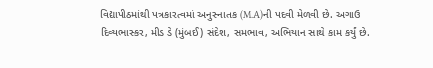વિદ્યાપીઠમાંથી પત્રકારત્વમાં અનુસ્નાતક (M.A)ની પદવી મેળવી છે. અગાઉ દિવ્યભાસ્કર, મીડ ડે (મુંબઈ) સંદેશ, સમભાવ, અભિયાન સાથે કામ કર્યું છે.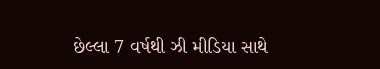છેલ્લા 7 વર્ષથી ઝી મીડિયા સાથે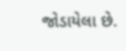જોડાયેલા છે.